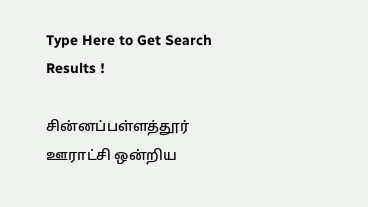Type Here to Get Search Results !

சின்னப்பள்ளத்தூர் ஊராட்சி ஒன்றிய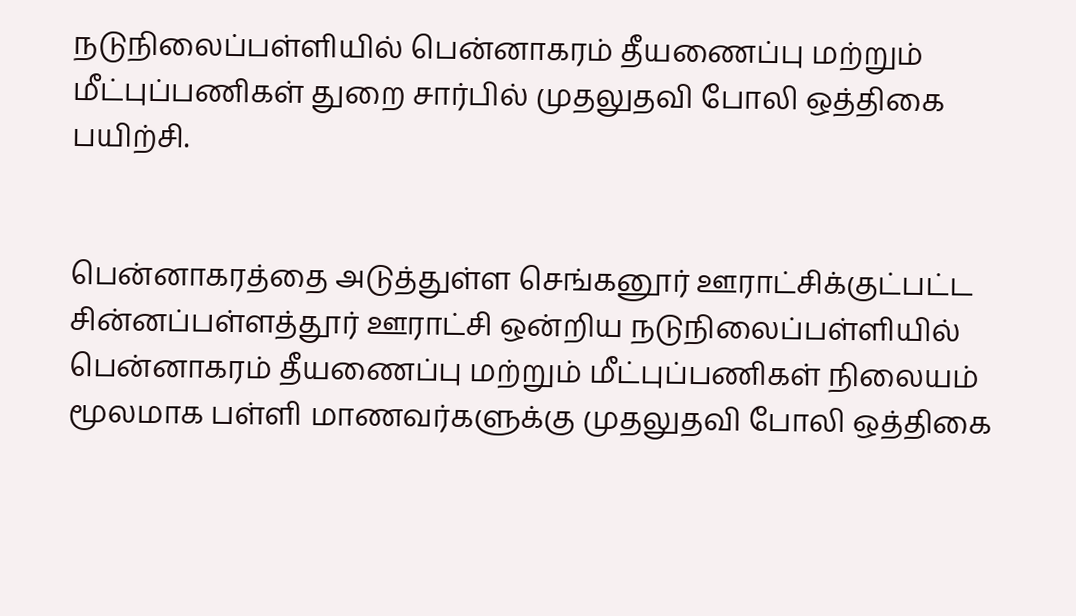நடுநிலைப்பள்ளியில் பென்னாகரம் தீயணைப்பு மற்றும் மீட்புப்பணிகள் துறை சார்பில் முதலுதவி போலி ஒத்திகை பயிற்சி.


பென்னாகரத்தை அடுத்துள்ள செங்கனூர் ஊராட்சிக்குட்பட்ட சின்னப்பள்ளத்தூர் ஊராட்சி ஒன்றிய நடுநிலைப்பள்ளியில் பென்னாகரம் தீயணைப்பு மற்றும் மீட்புப்பணிகள் நிலையம்  மூலமாக பள்ளி மாணவர்களுக்கு முதலுதவி போலி ஒத்திகை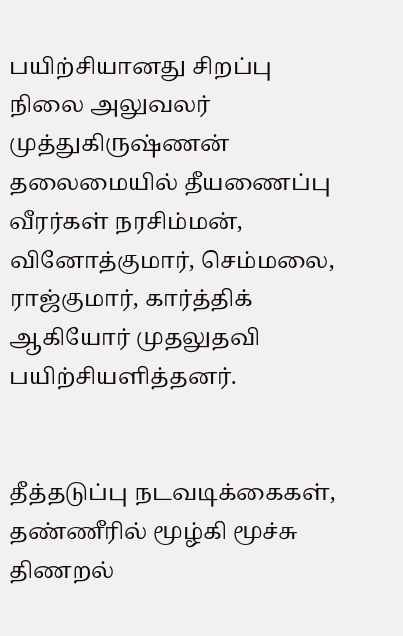பயிற்சியானது சிறப்பு நிலை அலுவலர் முத்துகிருஷ்ணன் தலைமையில் தீயணைப்பு வீரர்கள் நரசிம்மன், வினோத்குமார், செம்மலை, ராஜ்குமார், கார்த்திக்  ஆகியோர் முதலுதவி பயிற்சியளித்தனர்.


தீத்தடுப்பு நடவடிக்கைகள், தண்ணீரில் மூழ்கி மூச்சு திணறல்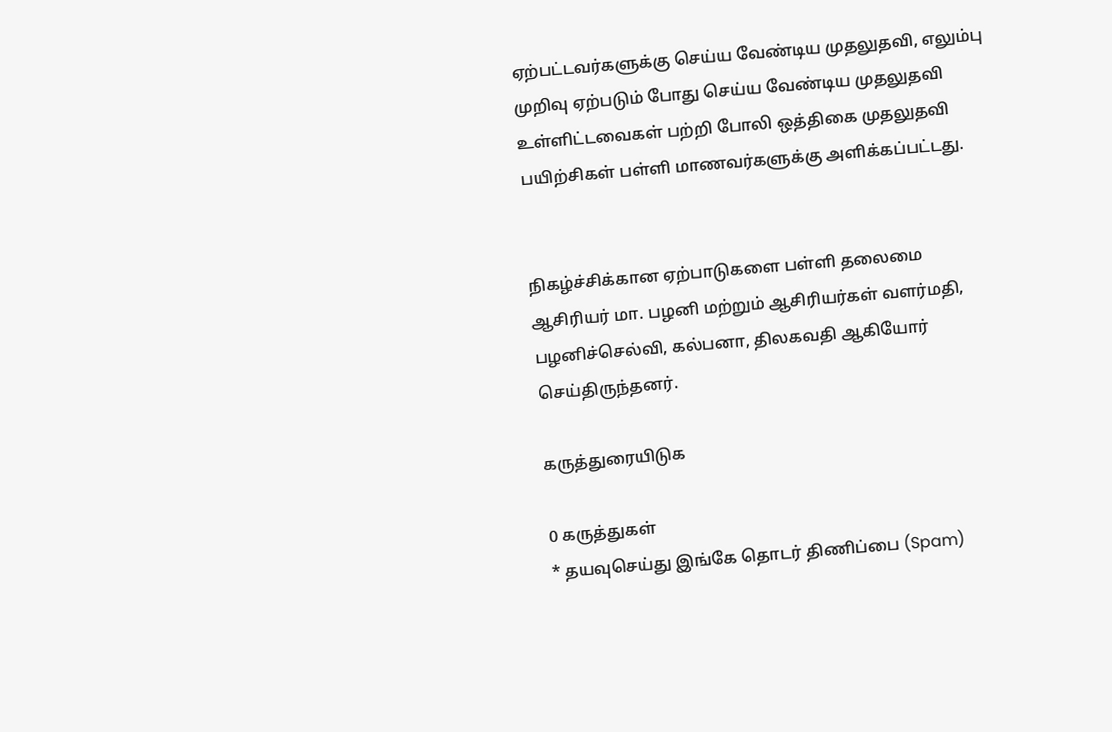ஏற்பட்டவர்களுக்கு செய்ய வேண்டிய முதலுதவி, எலும்பு முறிவு ஏற்படும் போது செய்ய வேண்டிய முதலுதவி உள்ளிட்டவைகள் பற்றி போலி ஒத்திகை முதலுதவி பயிற்சிகள் பள்ளி மாணவர்களுக்கு அளிக்கப்பட்டது.


நிகழ்ச்சிக்கான ஏற்பாடுகளை பள்ளி தலைமை ஆசிரியர் மா. பழனி மற்றும் ஆசிரியர்கள் வளர்மதி, பழனிச்செல்வி, கல்பனா, திலகவதி ஆகியோர் செய்திருந்தனர்.

கருத்துரையிடுக

0 கருத்துகள்
* தயவுசெய்து இங்கே தொடர் திணிப்பை (Spam)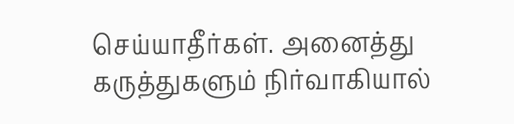செய்யாதீர்கள். அனைத்து கருத்துகளும் நிர்வாகியால்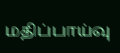மதிப்பாய்வு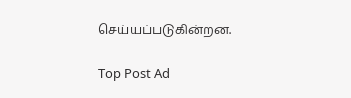செய்யப்படுகின்றன.

Top Post Ad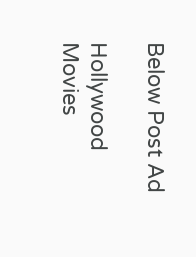Below Post Ad

Hollywood Movies